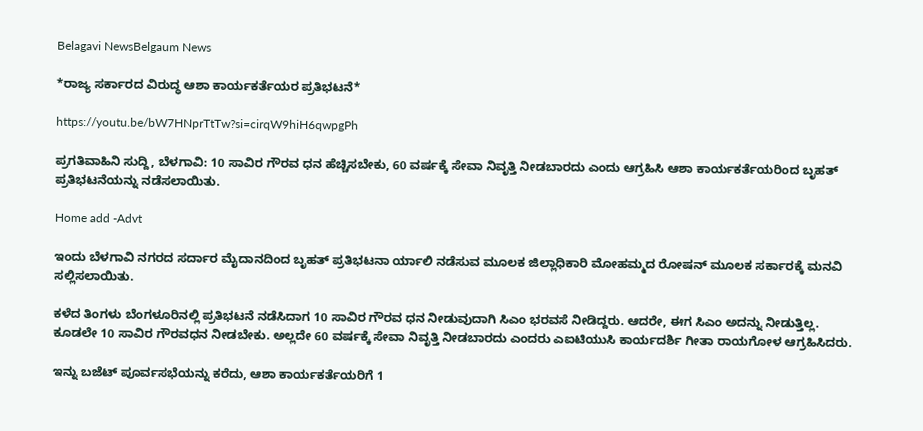Belagavi NewsBelgaum News

*ರಾಜ್ಯ ಸರ್ಕಾರದ ವಿರುದ್ಧ ಆಶಾ ಕಾರ್ಯಕರ್ತೆಯರ ಪ್ರತಿಭಟನೆ*

https://youtu.be/bW7HNprTtTw?si=cirqW9hiH6qwpgPh

ಪ್ರಗತಿವಾಹಿನಿ ಸುದ್ದಿ, ಬೆಳಗಾವಿ: 10 ಸಾವಿರ ಗೌರವ ಧನ ಹೆಚ್ಚಿಸಬೇಕು, 60 ವರ್ಷಕ್ಕೆ ಸೇವಾ ನಿವೃತ್ತಿ ನೀಡಬಾರದು ಎಂದು ಆಗ್ರಹಿಸಿ ಆಶಾ ಕಾರ್ಯಕರ್ತೆಯರಿಂದ ಬೃಹತ್ ಪ್ರತಿಭಟನೆಯನ್ನು ನಡೆಸಲಾಯಿತು.

Home add -Advt

ಇಂದು ಬೆಳಗಾವಿ ನಗರದ ಸರ್ದಾರ ಮೈದಾನದಿಂದ ಬೃಹತ್ ಪ್ರತಿಭಟನಾ ರ್ಯಾಲಿ ನಡೆಸುವ ಮೂಲಕ ಜಿಲ್ಲಾಧಿಕಾರಿ ಮೋಹಮ್ಮದ ರೋಷನ್ ಮೂಲಕ ಸರ್ಕಾರಕ್ಕೆ ಮನವಿ ಸಲ್ಲಿಸಲಾಯಿತು.

ಕಳೆದ ತಿಂಗಳು ಬೆಂಗಳೂರಿನಲ್ಲಿ ಪ್ರತಿಭಟನೆ ನಡೆಸಿದಾಗ 10 ಸಾವಿರ ಗೌರವ ಧನ ನೀಡುವುದಾಗಿ ಸಿಎಂ ಭರವಸೆ ನೀಡಿದ್ದರು. ಆದರೇ, ಈಗ ಸಿಎಂ ಅದನ್ನು ನೀಡುತ್ತಿಲ್ಲ. ಕೂಡಲೇ 10 ಸಾವಿರ ಗೌರವಧನ ನೀಡಬೇಕು. ಅಲ್ಲದೇ 60 ವರ್ಷಕ್ಕೆ ಸೇವಾ ನಿವೃತ್ತಿ ನೀಡಬಾರದು ಎಂದರು ಎಐಟಿಯುಸಿ ಕಾರ್ಯದರ್ಶಿ ಗೀತಾ ರಾಯಗೋಳ ಆಗ್ರಹಿಸಿದರು.

ಇನ್ನು ಬಜೆಟ್‌ ಪೂರ್ವಸಭೆಯನ್ನು ಕರೆದು, ಆಶಾ ಕಾರ್ಯಕರ್ತೆಯರಿಗೆ 1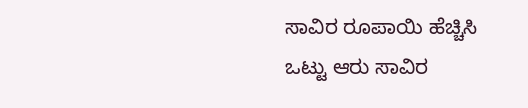ಸಾವಿರ ರೂಪಾಯಿ ಹೆಚ್ಚಿಸಿ ಒಟ್ಟು ಆರು ಸಾವಿರ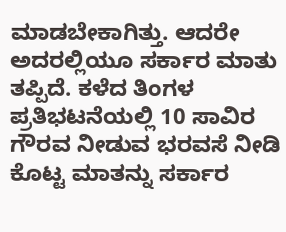ಮಾಡಬೇಕಾಗಿತ್ತು. ಆದರೇ ಅದರಲ್ಲಿಯೂ ಸರ್ಕಾರ ಮಾತು ತಪ್ಪಿದೆ. ಕಳೆದ ತಿಂಗಳ ಪ್ರತಿಭಟನೆಯಲ್ಲಿ 10 ಸಾವಿರ ಗೌರವ ನೀಡುವ ಭರವಸೆ ನೀಡಿ ಕೊಟ್ಟ ಮಾತನ್ನು ಸರ್ಕಾರ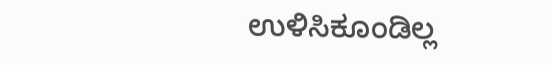ಉಳಿಸಿಕೂಂಡಿಲ್ಲ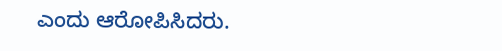ಎಂದು ಆರೋಪಿಸಿದರು.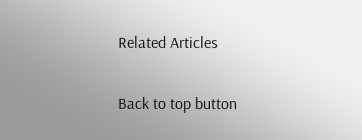Related Articles

Back to top button